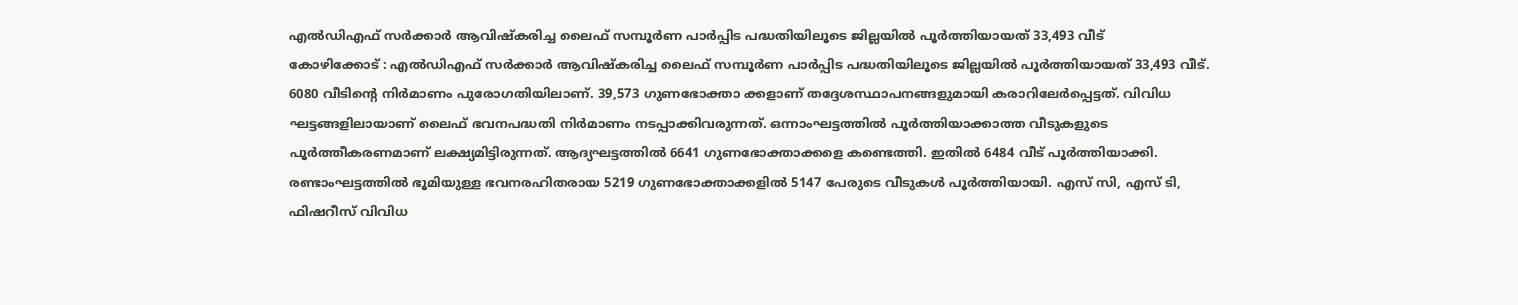എൽഡിഎഫ് സർക്കാർ ആവിഷ്കരിച്ച ലൈഫ് സമ്പൂർണ പാർപ്പിട പദ്ധതിയിലൂടെ ജില്ലയിൽ പൂർത്തിയായത് 33,493 വീട്
കോഴിക്കോട് : എൽഡിഎഫ് സർക്കാർ ആവിഷ്കരിച്ച ലൈഫ് സമ്പൂർണ പാർപ്പിട പദ്ധതിയിലൂടെ ജില്ലയിൽ പൂർത്തിയായത് 33,493 വീട്. 6080 വീടിന്റെ നിർമാണം പുരോഗതിയിലാണ്. 39,573 ഗുണഭോക്താ ക്കളാണ് തദ്ദേശസ്ഥാപനങ്ങളുമായി കരാറിലേർപ്പെട്ടത്. വിവിധ ഘട്ടങ്ങളിലായാണ് ലൈഫ് ഭവനപദ്ധതി നിർമാണം നടപ്പാക്കിവരുന്നത്. ഒന്നാംഘട്ടത്തിൽ പൂർത്തിയാക്കാത്ത വീടുകളുടെ പൂർത്തീകരണമാണ് ലക്ഷ്യമിട്ടിരുന്നത്. ആദ്യഘട്ടത്തിൽ 6641 ഗുണഭോക്താക്കളെ കണ്ടെത്തി. ഇതിൽ 6484 വീട് പൂർത്തിയാക്കി. രണ്ടാംഘട്ടത്തിൽ ഭൂമിയുള്ള ഭവനരഹിതരായ 5219 ഗുണഭോക്താക്കളിൽ 5147 പേരുടെ വീടുകൾ പൂർത്തിയായി. എസ് സി, എസ് ടി, ഫിഷറീസ് വിവിധ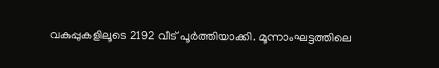വകുപ്പുകളിലൂടെ 2192 വീട് പൂർത്തിയാക്കി. മൂന്നാംഘട്ടത്തിലെ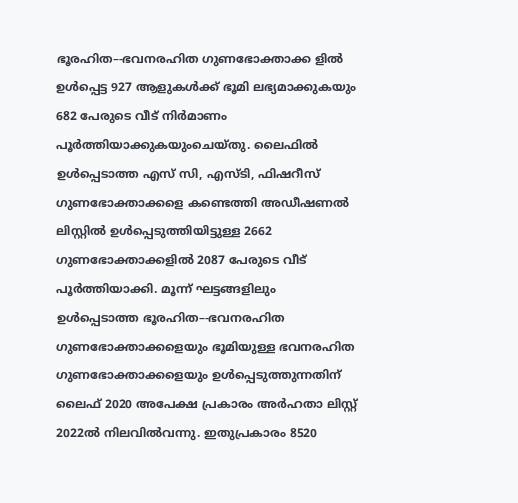ഭൂരഹിത–-ഭവനരഹിത ഗുണഭോക്താക്ക ളിൽ ഉൾപ്പെട്ട 927 ആളുകൾക്ക് ഭൂമി ലഭ്യമാക്കുകയും 682 പേരുടെ വീട് നിർമാണം പൂർത്തിയാക്കുകയുംചെയ്തു. ലൈഫിൽ ഉൾപ്പെടാത്ത എസ് സി, എസ്ടി, ഫിഷറീസ് ഗുണഭോക്താക്കളെ കണ്ടെത്തി അഡീഷണൽ ലിസ്റ്റിൽ ഉൾപ്പെടുത്തിയിട്ടുള്ള 2662 ഗുണഭോക്താക്കളിൽ 2087 പേരുടെ വീട് പൂർത്തിയാക്കി. മൂന്ന് ഘട്ടങ്ങളിലും ഉൾപ്പെടാത്ത ഭൂരഹിത–-ഭവനരഹിത ഗുണഭോക്താക്കളെയും ഭൂമിയുള്ള ഭവനരഹിത ഗുണഭോക്താക്കളെയും ഉൾപ്പെടുത്തുന്നതിന് ലൈഫ് 2020 അപേക്ഷ പ്രകാരം അർഹതാ ലിസ്റ്റ് 2022ൽ നിലവിൽവന്നു. ഇതുപ്രകാരം 8520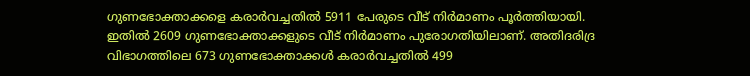ഗുണഭോക്താക്കളെ കരാർവച്ചതിൽ 5911 പേരുടെ വീട് നിർമാണം പൂർത്തിയായി. ഇതിൽ 2609 ഗുണഭോക്താക്കളുടെ വീട് നിർമാണം പുരോഗതിയിലാണ്. അതിദരിദ്ര വിഭാഗത്തിലെ 673 ഗുണഭോക്താക്കൾ കരാർവച്ചതിൽ 499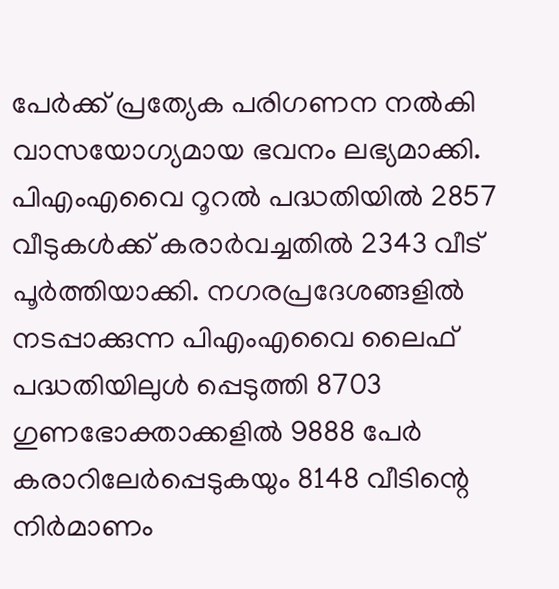പേർക്ക് പ്രത്യേക പരിഗണന നൽകി വാസയോഗ്യമായ ഭവനം ലഭ്യമാക്കി. പിഎംഎവൈ റൂറൽ പദ്ധതിയിൽ 2857 വീടുകൾക്ക് കരാർവച്ചതിൽ 2343 വീട് പൂർത്തിയാക്കി. നഗരപ്രദേശങ്ങളിൽ നടപ്പാക്കുന്ന പിഎംഎവൈ ലൈഫ് പദ്ധതിയിലുൾ പ്പെടുത്തി 8703 ഗുണഭോക്താക്കളിൽ 9888 പേർ കരാറിലേർപ്പെടുകയും 8148 വീടിന്റെ നിർമാണം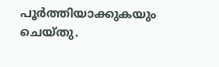പൂർത്തിയാക്കുകയും ചെയ്തു.